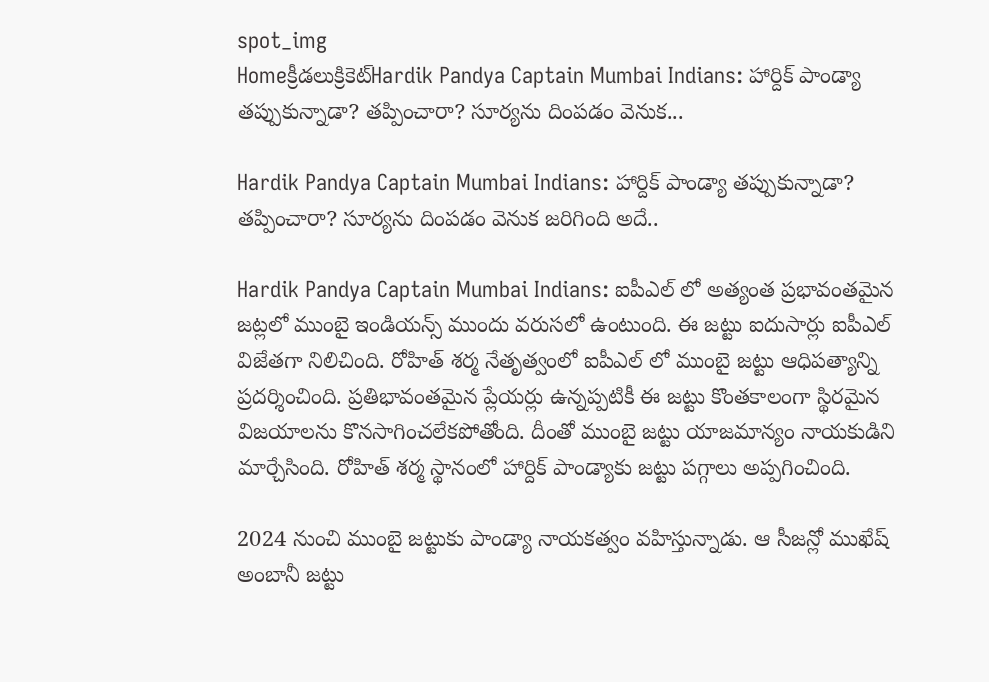spot_img
Homeక్రీడలుక్రికెట్‌Hardik Pandya Captain Mumbai Indians: హార్దిక్ పాండ్యా తప్పుకున్నాడా? తప్పించారా? సూర్యను దింపడం వెనుక...

Hardik Pandya Captain Mumbai Indians: హార్దిక్ పాండ్యా తప్పుకున్నాడా? తప్పించారా? సూర్యను దింపడం వెనుక జరిగింది అదే..

Hardik Pandya Captain Mumbai Indians: ఐపీఎల్ లో అత్యంత ప్రభావంతమైన జట్లలో ముంబై ఇండియన్స్ ముందు వరుసలో ఉంటుంది. ఈ జట్టు ఐదుసార్లు ఐపీఎల్ విజేతగా నిలిచింది. రోహిత్ శర్మ నేతృత్వంలో ఐపీఎల్ లో ముంబై జట్టు ఆధిపత్యాన్ని ప్రదర్శించింది. ప్రతిభావంతమైన ప్లేయర్లు ఉన్నప్పటికీ ఈ జట్టు కొంతకాలంగా స్థిరమైన విజయాలను కొనసాగించలేకపోతోంది. దీంతో ముంబై జట్టు యాజమాన్యం నాయకుడిని మార్చేసింది. రోహిత్ శర్మ స్థానంలో హార్దిక్ పాండ్యాకు జట్టు పగ్గాలు అప్పగించింది.

2024 నుంచి ముంబై జట్టుకు పాండ్యా నాయకత్వం వహిస్తున్నాడు. ఆ సీజన్లో ముఖేష్ అంబానీ జట్టు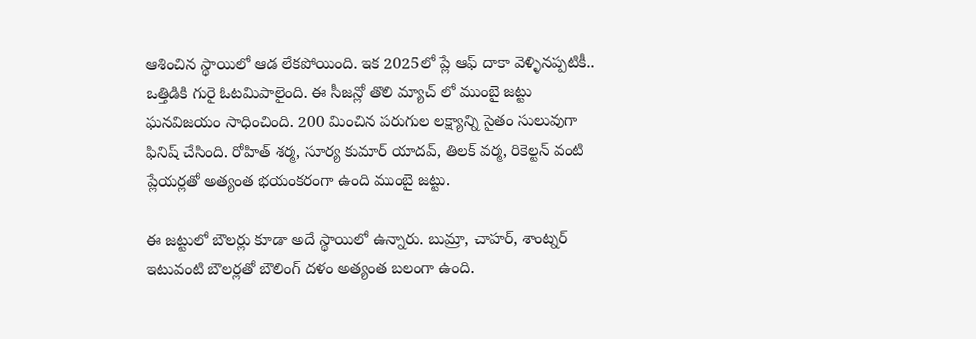ఆశించిన స్థాయిలో ఆడ లేకపోయింది. ఇక 2025లో ప్లే ఆఫ్ దాకా వెళ్ళినప్పటికీ.. ఒత్తిడికి గురై ఓటమిపాలైంది. ఈ సీజన్లో తొలి మ్యాచ్ లో ముంబై జట్టు ఘనవిజయం సాధించింది. 200 మించిన పరుగుల లక్ష్యాన్ని సైతం సులువుగా ఫినిష్ చేసింది. రోహిత్ శర్మ, సూర్య కుమార్ యాదవ్, తిలక్ వర్మ, రికెల్టన్ వంటి ప్లేయర్లతో అత్యంత భయంకరంగా ఉంది ముంబై జట్టు.

ఈ జట్టులో బౌలర్లు కూడా అదే స్థాయిలో ఉన్నారు. బుమ్రా, చాహర్, శాంట్నర్ ఇటువంటి బౌలర్లతో బౌలింగ్ దళం అత్యంత బలంగా ఉంది.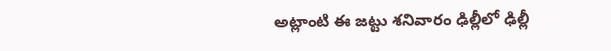అట్లాంటి ఈ జట్టు శనివారం ఢిల్లీలో ఢిల్లీ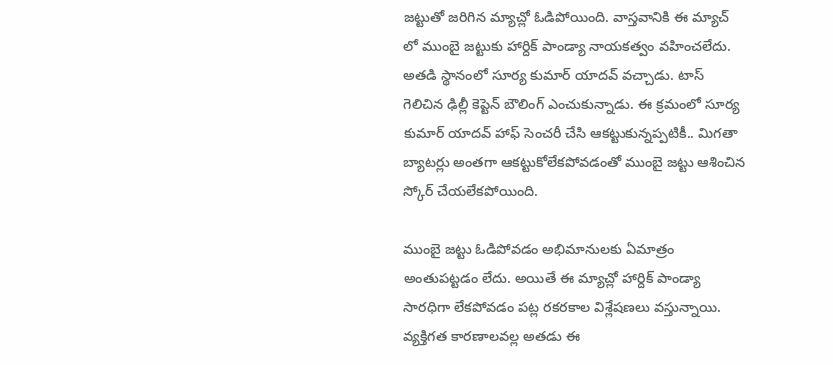జట్టుతో జరిగిన మ్యాచ్లో ఓడిపోయింది. వాస్తవానికి ఈ మ్యాచ్ లో ముంబై జట్టుకు హార్దిక్ పాండ్యా నాయకత్వం వహించలేదు. అతడి స్థానంలో సూర్య కుమార్ యాదవ్ వచ్చాడు. టాస్ గెలిచిన ఢిల్లీ కెప్టెన్ బౌలింగ్ ఎంచుకున్నాడు. ఈ క్రమంలో సూర్య కుమార్ యాదవ్ హాఫ్ సెంచరీ చేసి ఆకట్టుకున్నప్పటికీ.. మిగతా బ్యాటర్లు అంతగా ఆకట్టుకోలేకపోవడంతో ముంబై జట్టు ఆశించిన స్కోర్ చేయలేకపోయింది.

ముంబై జట్టు ఓడిపోవడం అభిమానులకు ఏమాత్రం అంతుపట్టడం లేదు. అయితే ఈ మ్యాచ్లో హార్దిక్ పాండ్యా సారధిగా లేకపోవడం పట్ల రకరకాల విశ్లేషణలు వస్తున్నాయి. వ్యక్తిగత కారణాలవల్ల అతడు ఈ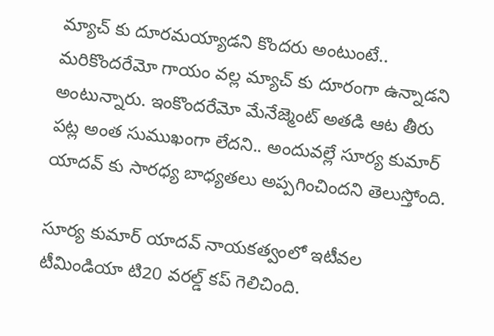మ్యాచ్ కు దూరమయ్యాడని కొందరు అంటుంటే.. మరికొందరేమో గాయం వల్ల మ్యాచ్ కు దూరంగా ఉన్నాడని అంటున్నారు. ఇంకొందరేమో మేనేజ్మెంట్ అతడి ఆట తీరు పట్ల అంత సుముఖంగా లేదని.. అందువల్లే సూర్య కుమార్ యాదవ్ కు సారధ్య బాధ్యతలు అప్పగించిందని తెలుస్తోంది.

సూర్య కుమార్ యాదవ్ నాయకత్వంలో ఇటీవల టీమిండియా టి20 వరల్డ్ కప్ గెలిచింది.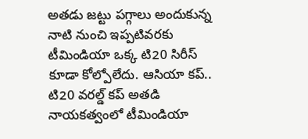అతడు జట్టు పగ్గాలు అందుకున్న నాటి నుంచి ఇప్పటివరకు టీమిండియా ఒక్క టి20 సిరీస్ కూడా కోల్పోలేదు. ఆసియా కప్.. టి20 వరల్డ్ కప్ అతడి నాయకత్వంలో టీమిండియా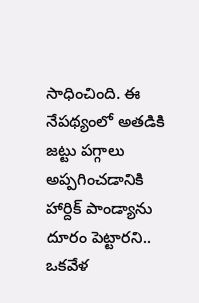సాధించింది. ఈ నేపథ్యంలో అతడికి జట్టు పగ్గాలు అప్పగించడానికి హార్దిక్ పాండ్యాను దూరం పెట్టారని.. ఒకవేళ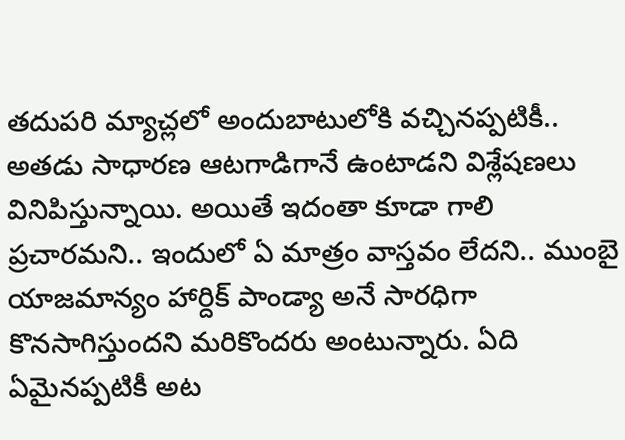తదుపరి మ్యాచ్లలో అందుబాటులోకి వచ్చినప్పటికీ.. అతడు సాధారణ ఆటగాడిగానే ఉంటాడని విశ్లేషణలు వినిపిస్తున్నాయి. అయితే ఇదంతా కూడా గాలి ప్రచారమని.. ఇందులో ఏ మాత్రం వాస్తవం లేదని.. ముంబై యాజమాన్యం హార్దిక్ పాండ్యా అనే సారధిగా కొనసాగిస్తుందని మరికొందరు అంటున్నారు. ఏది ఏమైనప్పటికీ అట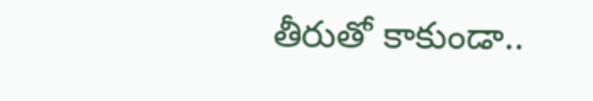తీరుతో కాకుండా..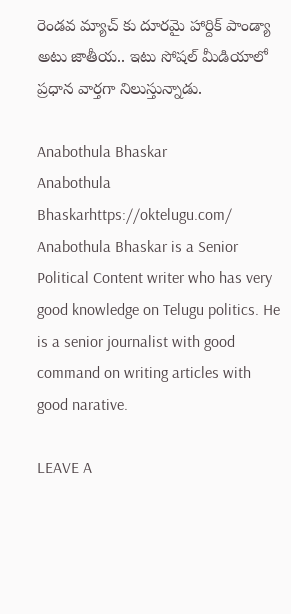రెండవ మ్యాచ్ కు దూరమై హార్దిక్ పాండ్యా అటు జాతీయ.. ఇటు సోషల్ మీడియాలో ప్రధాన వార్తగా నిలుస్తున్నాడు.

Anabothula Bhaskar
Anabothula Bhaskarhttps://oktelugu.com/
Anabothula Bhaskar is a Senior Political Content writer who has very good knowledge on Telugu politics. He is a senior journalist with good command on writing articles with good narative.

LEAVE A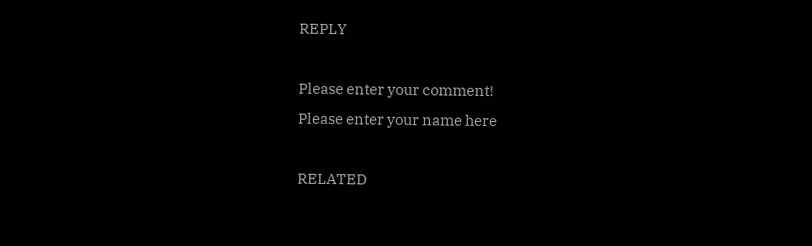REPLY

Please enter your comment!
Please enter your name here

RELATED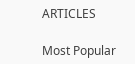ARTICLES

Most Popular